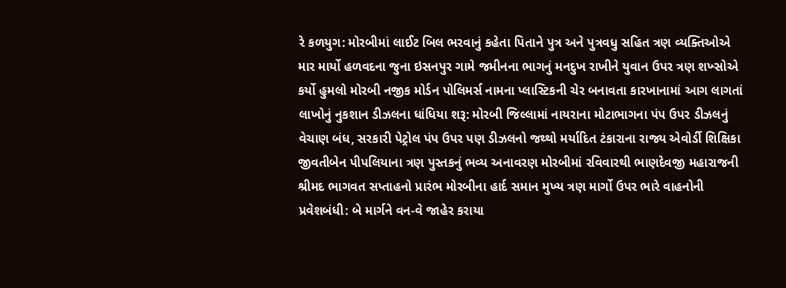રે કળયુગ: મોરબીમાં લાઈટ બિલ ભરવાનું કહેતા પિતાને પુત્ર અને પુત્રવધુ સહિત ત્રણ વ્યક્તિઓએ માર માર્યો હળવદના જુના ઇસનપુર ગામે જમીનના ભાગનું મનદુખ રાખીને યુવાન ઉપર ત્રણ શખ્સોએ કર્યો હુમલો મોરબી નજીક મોર્ડન પોલિમર્સ નામના પ્લાસ્ટિકની ચેર બનાવતા કારખાનામાં આગ લાગતાં લાખોનું નુકશાન ડીઝલના ધાંધિયા શરૂ: મોરબી જિલ્લામાં નાયરાના મોટાભાગના પંપ ઉપર ડીઝલનું વેચાણ બંધ, સરકારી પેટ્રોલ પંપ ઉપર પણ ડીઝલનો જથ્થો મર્યાદિત ટંકારાના રાજ્ય એવોર્ડી શિક્ષિકા જીવતીબેન પીપલિયાના ત્રણ પુસ્તકનું ભવ્ય અનાવરણ મોરબીમાં રવિવારથી ભાણદેવજી મહારાજની શ્રીમદ ભાગવત સપ્તાહનો પ્રારંભ મોરબીના હાર્દ સમાન મુખ્ય ત્રણ માર્ગો ઉપર ભારે વાહનોની પ્રવેશબંધી: બે માર્ગને વન-વે જાહેર કરાયા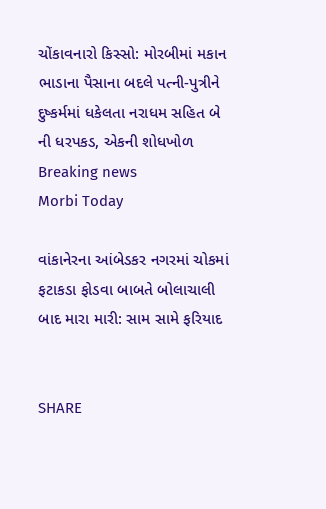ચોંકાવનારો કિસ્સો: મોરબીમાં મકાન ભાડાના પૈસાના બદલે પત્ની-પુત્રીને દુષ્કર્મમાં ધકેલતા નરાધમ સહિત બે ની ધરપકડ, એકની શોધખોળ
Breaking news
Morbi Today

વાંકાનેરના આંબેડકર નગરમાં ચોકમાં ફટાકડા ફોડવા બાબતે બોલાચાલી બાદ મારા મારી: સામ સામે ફરિયાદ


SHARE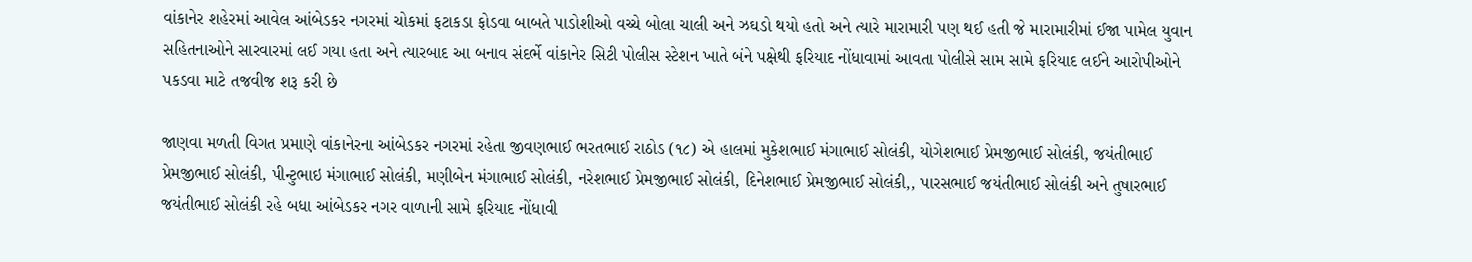વાંકાનેર શહેરમાં આવેલ આંબેડકર નગરમાં ચોકમાં ફટાકડા ફોડવા બાબતે પાડોશીઓ વચ્ચે બોલા ચાલી અને ઝઘડો થયો હતો અને ત્યારે મારામારી પણ થઈ હતી જે મારામારીમાં ઈજા પામેલ યુવાન સહિતનાઓને સારવારમાં લઈ ગયા હતા અને ત્યારબાદ આ બનાવ સંદર્ભે વાંકાનેર સિટી પોલીસ સ્ટેશન ખાતે બંને પક્ષેથી ફરિયાદ નોંધાવામાં આવતા પોલીસે સામ સામે ફરિયાદ લઈને આરોપીઓને પકડવા માટે તજવીજ શરૂ કરી છે

જાણવા મળતી વિગત પ્રમાણે વાંકાનેરના આંબેડકર નગરમાં રહેતા જીવણભાઈ ભરતભાઈ રાઠોડ (૧૮) એ હાલમાં મુકેશભાઈ મંગાભાઈ સોલંકી, યોગેશભાઈ પ્રેમજીભાઈ સોલંકી, જયંતીભાઈ પ્રેમજીભાઈ સોલંકી, પીન્ટુભાઇ મંગાભાઈ સોલંકી, મણીબેન મંગાભાઈ સોલંકી, નરેશભાઈ પ્રેમજીભાઈ સોલંકી, દિનેશભાઈ પ્રેમજીભાઈ સોલંકી,, પારસભાઈ જયંતીભાઈ સોલંકી અને તુષારભાઈ જયંતીભાઈ સોલંકી રહે બધા આંબેડકર નગર વાળાની સામે ફરિયાદ નોંધાવી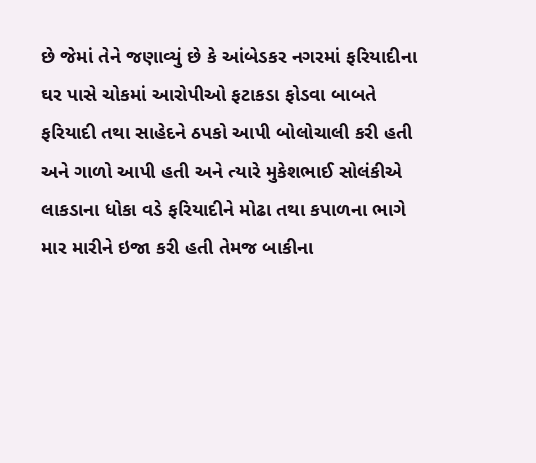છે જેમાં તેને જણાવ્યું છે કે આંબેડકર નગરમાં ફરિયાદીના ઘર પાસે ચોકમાં આરોપીઓ ફટાકડા ફોડવા બાબતે ફરિયાદી તથા સાહેદને ઠપકો આપી બોલોચાલી કરી હતી અને ગાળો આપી હતી અને ત્યારે મુકેશભાઈ સોલંકીએ લાકડાના ધોકા વડે ફરિયાદીને મોઢા તથા કપાળના ભાગે માર મારીને ઇજા કરી હતી તેમજ બાકીના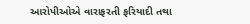આરોપીઓએ વારાફરતી ફરિયાદી તથા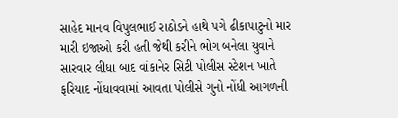સાહેદ માનવ વિપુલભાઈ રાઠોડને હાથે પગે ઢીકાપાટુનો માર મારી ઇજાઓ કરી હતી જેથી કરીને ભોગ બનેલા યુવાને સારવાર લીધા બાદ વાંકાનેર સિટી પોલીસ સ્ટેશન ખાતે ફરિયાદ નોંધાવવામાં આવતા પોલીસે ગુનો નોંધી આગળની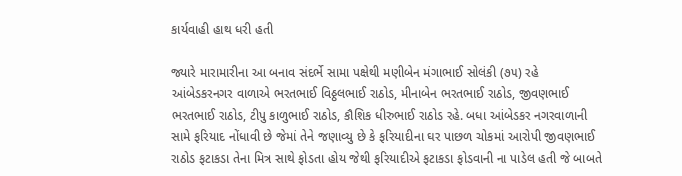કાર્યવાહી હાથ ધરી હતી

જ્યારે મારામારીના આ બનાવ સંદર્ભે સામા પક્ષેથી મણીબેન મંગાભાઈ સોલંકી (૭૫) રહે આંબેડકરનગર વાળાએ ભરતભાઈ વિઠ્ઠલભાઈ રાઠોડ, મીનાબેન ભરતભાઈ રાઠોડ, જીવણભાઈ ભરતભાઈ રાઠોડ, ટીપુ કાળુભાઈ રાઠોડ, કૌશિક ધીરુભાઈ રાઠોડ રહે. બધા આંબેડકર નગરવાળાની સામે ફરિયાદ નોંધાવી છે જેમાં તેને જણાવ્યુ છે કે ફરિયાદીના ઘર પાછળ ચોકમાં આરોપી જીવણભાઈ રાઠોડ ફટાકડા તેના મિત્ર સાથે ફોડતા હોય જેથી ફરિયાદીએ ફટાકડા ફોડવાની ના પાડેલ હતી જે બાબતે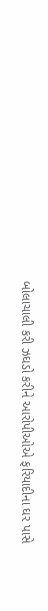બોલાચાલી કરી ઝઘડો કરીને આરોપીઓએ ફરિયાદીના ઘર પાસે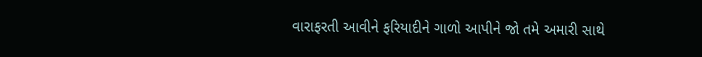વારાફરતી આવીને ફરિયાદીને ગાળો આપીને જો તમે અમારી સાથે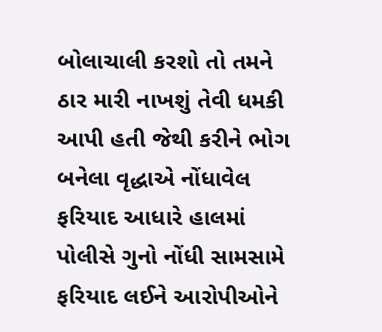બોલાચાલી કરશો તો તમને ઠાર મારી નાખશું તેવી ધમકી આપી હતી જેથી કરીને ભોગ બનેલા વૃદ્ધાએ નોંધાવેલ ફરિયાદ આધારે હાલમાં પોલીસે ગુનો નોંધી સામસામે ફરિયાદ લઈને આરોપીઓને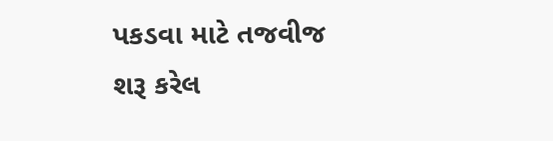પકડવા માટે તજવીજ શરૂ કરેલ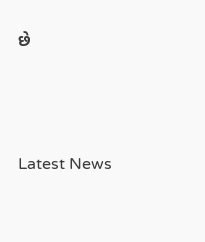છે






Latest News